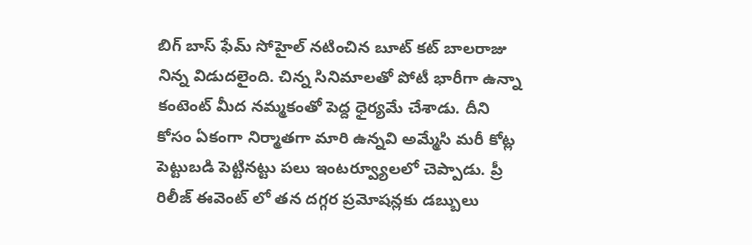బిగ్ బాస్ ఫేమ్ సోహైల్ నటించిన బూట్ కట్ బాలరాజు నిన్న విడుదలైంది. చిన్న సినిమాలతో పోటీ భారీగా ఉన్నా కంటెంట్ మీద నమ్మకంతో పెద్ద ధైర్యమే చేశాడు. దీని కోసం ఏకంగా నిర్మాతగా మారి ఉన్నవి అమ్మేసి మరీ కోట్ల పెట్టుబడి పెట్టినట్టు పలు ఇంటర్వ్యూలలో చెప్పాడు. ప్రీ రిలీజ్ ఈవెంట్ లో తన దగ్గర ప్రమోషన్లకు డబ్బులు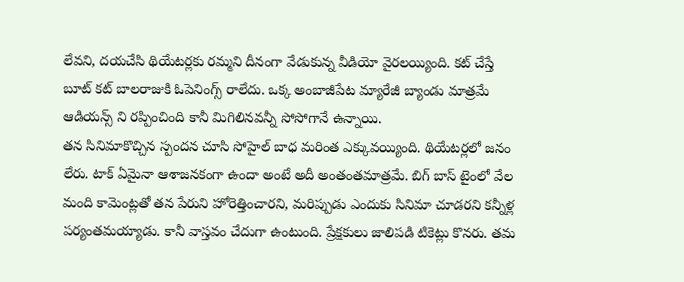లేవని, దయచేసి థియేటర్లకు రమ్మని దీనంగా వేడుకున్న వీడియో వైరలయ్యింది. కట్ చేస్తే బూట్ కట్ బాలరాజుకి ఓపెనింగ్స్ రాలేదు. ఒక్క అంబాజీపేట మ్యారేజీ బ్యాండు మాత్రమే ఆడియన్స్ ని రప్పించింది కానీ మిగిలినవన్నీ సోసోగానే ఉన్నాయి.
తన సినిమాకొచ్చిన స్పందన చూసి సోహైల్ బాధ మరింత ఎక్కువయ్యింది. థియేటర్లలో జనం లేరు. టాక్ ఏమైనా ఆశాజనకంగా ఉందా అంటే అదీ అంతంతమాత్రమే. బిగ్ బాస్ టైంలో వేల మంది కామెంట్లతో తన పేరుని హోరెత్తించారని, మరిప్పుడు ఎందుకు సినిమా చూడరని కన్నీళ్ల పర్యంతమయ్యాడు. కానీ వాస్తవం చేదుగా ఉంటుంది. ప్రేక్షకులు జాలిపడి టికెట్లు కొనరు. తమ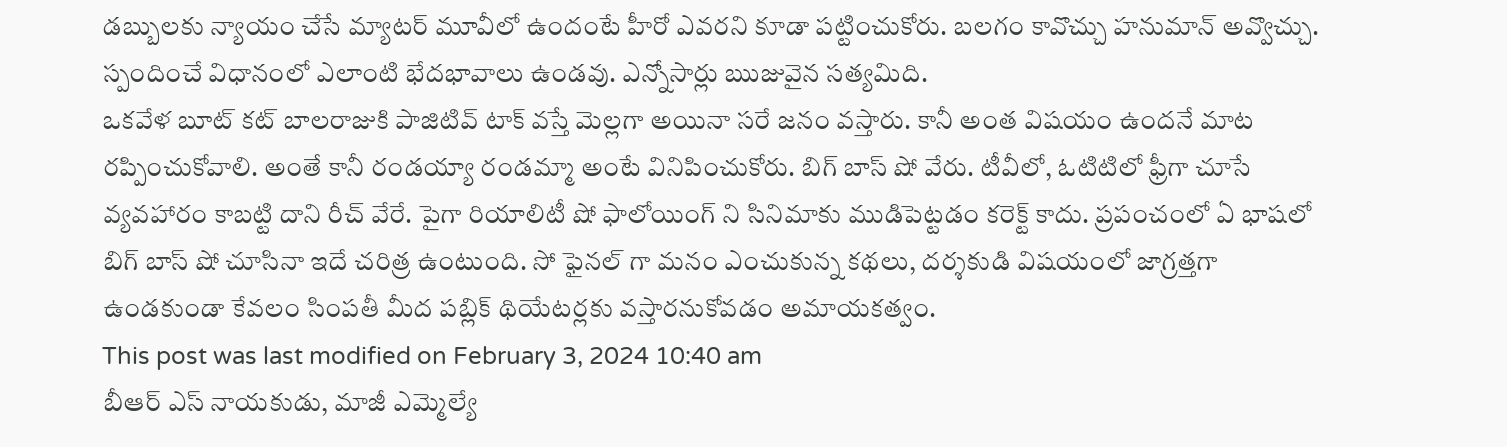డబ్బులకు న్యాయం చేసే మ్యాటర్ మూవీలో ఉందంటే హీరో ఎవరని కూడా పట్టించుకోరు. బలగం కావొచ్చు హనుమాన్ అవ్వొచ్చు. స్పందించే విధానంలో ఎలాంటి భేదభావాలు ఉండవు. ఎన్నోసార్లు ఋజువైన సత్యమిది.
ఒకవేళ బూట్ కట్ బాలరాజుకి పాజిటివ్ టాక్ వస్తే మెల్లగా అయినా సరే జనం వస్తారు. కానీ అంత విషయం ఉందనే మాట రప్పించుకోవాలి. అంతే కానీ రండయ్యా రండమ్మా అంటే వినిపించుకోరు. బిగ్ బాస్ షో వేరు. టీవీలో, ఓటిటిలో ఫ్రీగా చూసే వ్యవహారం కాబట్టి దాని రీచ్ వేరే. పైగా రియాలిటీ షో ఫాలోయింగ్ ని సినిమాకు ముడిపెట్టడం కరెక్ట్ కాదు. ప్రపంచంలో ఏ భాషలో బిగ్ బాస్ షో చూసినా ఇదే చరిత్ర ఉంటుంది. సో ఫైనల్ గా మనం ఎంచుకున్న కథలు, దర్శకుడి విషయంలో జాగ్రత్తగా ఉండకుండా కేవలం సింపతీ మీద పబ్లిక్ థియేటర్లకు వస్తారనుకోవడం అమాయకత్వం.
This post was last modified on February 3, 2024 10:40 am
బీఆర్ ఎస్ నాయకుడు, మాజీ ఎమ్మెల్యే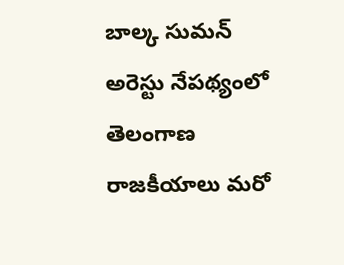బాల్క సుమన్ అరెస్టు నేపథ్యంలో తెలంగాణ రాజకీయాలు మరో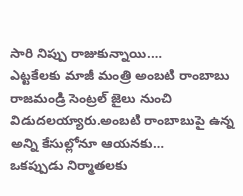సారి నిప్పు రాజుకున్నాయి.…
ఎట్టకేలకు మాజీ మంత్రి అంబటి రాంబాబు రాజమండ్రి సెంట్రల్ జైలు నుంచి విడుదలయ్యారు.అంబటి రాంబాబుపై ఉన్న అన్ని కేసుల్లోనూ ఆయనకు…
ఒకప్పుడు నిర్మాతలకు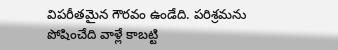విపరీతమైన గౌరవం ఉండేది. పరిశ్రమను పోషించేది వాళ్లే కాబట్టి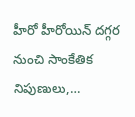హీరో హీరోయిన్ దగ్గర నుంచి సాంకేతిక నిపుణులు,…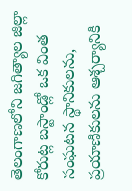తెలంగాణలోని జగిత్యాల జిల్లా కోరుట్ల బస్టాండ్లో ఒక వింత సంఘటన స్థానికులను, ప్రయాణికులను ఆశ్చర్యానికి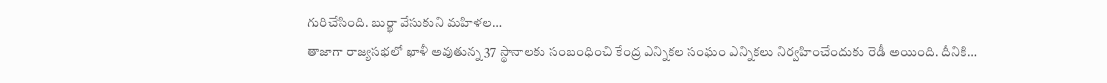గురిచేసింది. బుర్ఖా వేసుకుని మహిళల…
తాజాగా రాజ్యసభలో ఖాళీ అవుతున్న 37 స్థానాలకు సంబంధించి కేంద్ర ఎన్నికల సంఘం ఎన్నికలు నిర్వహించేందుకు రెడీ అయింది. దీనికి…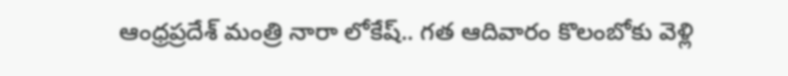ఆంధ్రప్రదేశ్ మంత్రి నారా లోకేష్.. గత ఆదివారం కొలంబోకు వెళ్లి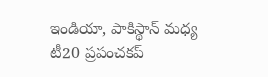ఇండియా, పాకిస్థాన్ మధ్య టీ20 ప్రపంచకప్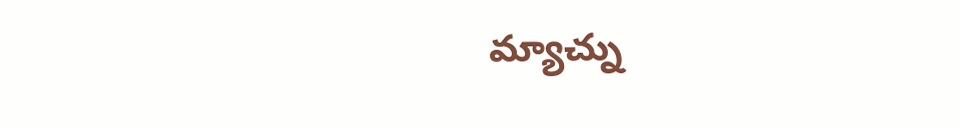మ్యాచ్ను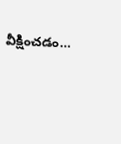వీక్షించడం…